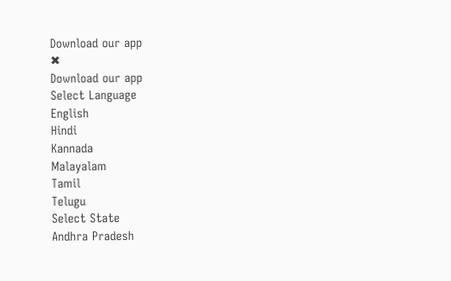Download our app
✖
Download our app
Select Language
English
Hindi
Kannada
Malayalam
Tamil
Telugu
Select State
Andhra Pradesh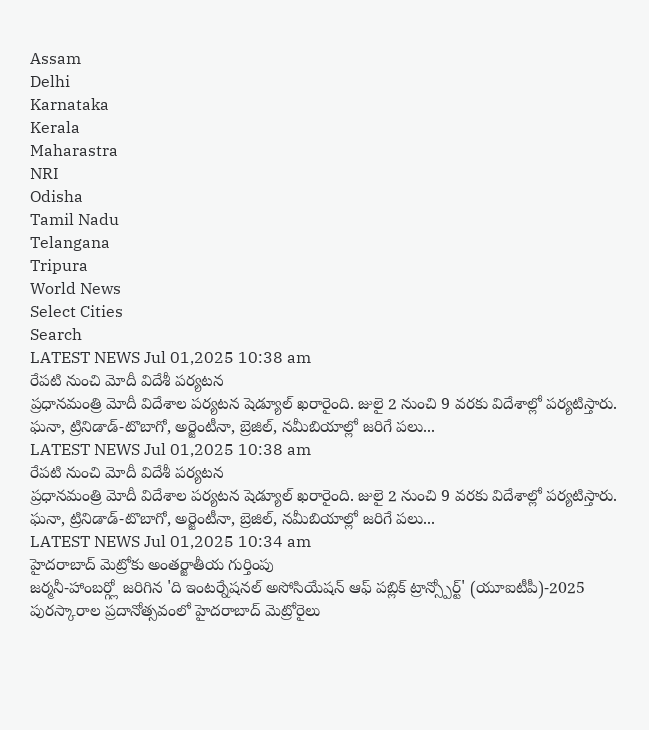Assam
Delhi
Karnataka
Kerala
Maharastra
NRI
Odisha
Tamil Nadu
Telangana
Tripura
World News
Select Cities
Search
LATEST NEWS Jul 01,2025 10:38 am
రేపటి నుంచి మోదీ విదేశీ పర్యటన
ప్రధానమంత్రి మోదీ విదేశాల పర్యటన షెడ్యూల్ ఖరారైంది. జులై 2 నుంచి 9 వరకు విదేశాల్లో పర్యటిస్తారు. ఘనా, ట్రినిడాడ్-టొబాగో, అర్జెంటీనా, బ్రెజిల్, నమీబియాల్లో జరిగే పలు...
LATEST NEWS Jul 01,2025 10:38 am
రేపటి నుంచి మోదీ విదేశీ పర్యటన
ప్రధానమంత్రి మోదీ విదేశాల పర్యటన షెడ్యూల్ ఖరారైంది. జులై 2 నుంచి 9 వరకు విదేశాల్లో పర్యటిస్తారు. ఘనా, ట్రినిడాడ్-టొబాగో, అర్జెంటీనా, బ్రెజిల్, నమీబియాల్లో జరిగే పలు...
LATEST NEWS Jul 01,2025 10:34 am
హైదరాబాద్ మెట్రోకు అంతర్జాతీయ గుర్తింపు
జర్మనీ-హాంబర్గ్లో జరిగిన 'ది ఇంటర్నేషనల్ అసోసియేషన్ ఆఫ్ పబ్లిక్ ట్రాన్స్పోర్ట్' (యూఐటీపీ)-2025 పురస్కారాల ప్రదానోత్సవంలో హైదరాబాద్ మెట్రోరైలు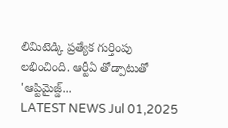లిమిటెడ్కి ప్రత్యేక గుర్తింపు లభించింది. ఆర్టీఏ తోడ్పాటుతో 'ఆప్టిమైజ్డ్...
LATEST NEWS Jul 01,2025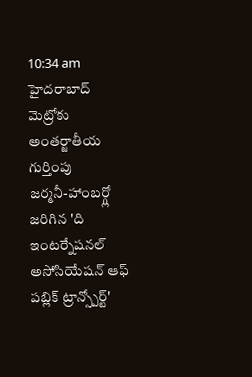10:34 am
హైదరాబాద్ మెట్రోకు అంతర్జాతీయ గుర్తింపు
జర్మనీ-హాంబర్గ్లో జరిగిన 'ది ఇంటర్నేషనల్ అసోసియేషన్ ఆఫ్ పబ్లిక్ ట్రాన్స్పోర్ట్'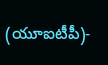(యూఐటీపీ)-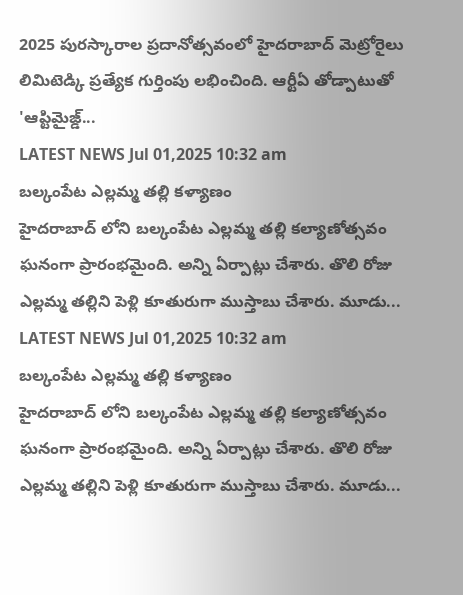2025 పురస్కారాల ప్రదానోత్సవంలో హైదరాబాద్ మెట్రోరైలు లిమిటెడ్కి ప్రత్యేక గుర్తింపు లభించింది. ఆర్టీఏ తోడ్పాటుతో 'ఆప్టిమైజ్డ్...
LATEST NEWS Jul 01,2025 10:32 am
బల్కంపేట ఎల్లమ్మ తల్లి కళ్యాణం
హైదరాబాద్ లోని బల్కంపేట ఎల్లమ్మ తల్లి కల్యాణోత్సవం ఘనంగా ప్రారంభమైంది. అన్ని ఏర్పాట్లు చేశారు. తొలి రోజు ఎల్లమ్మ తల్లిని పెళ్లి కూతురుగా ముస్తాబు చేశారు. మూడు...
LATEST NEWS Jul 01,2025 10:32 am
బల్కంపేట ఎల్లమ్మ తల్లి కళ్యాణం
హైదరాబాద్ లోని బల్కంపేట ఎల్లమ్మ తల్లి కల్యాణోత్సవం ఘనంగా ప్రారంభమైంది. అన్ని ఏర్పాట్లు చేశారు. తొలి రోజు ఎల్లమ్మ తల్లిని పెళ్లి కూతురుగా ముస్తాబు చేశారు. మూడు...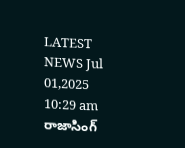LATEST NEWS Jul 01,2025 10:29 am
రాజాసింగ్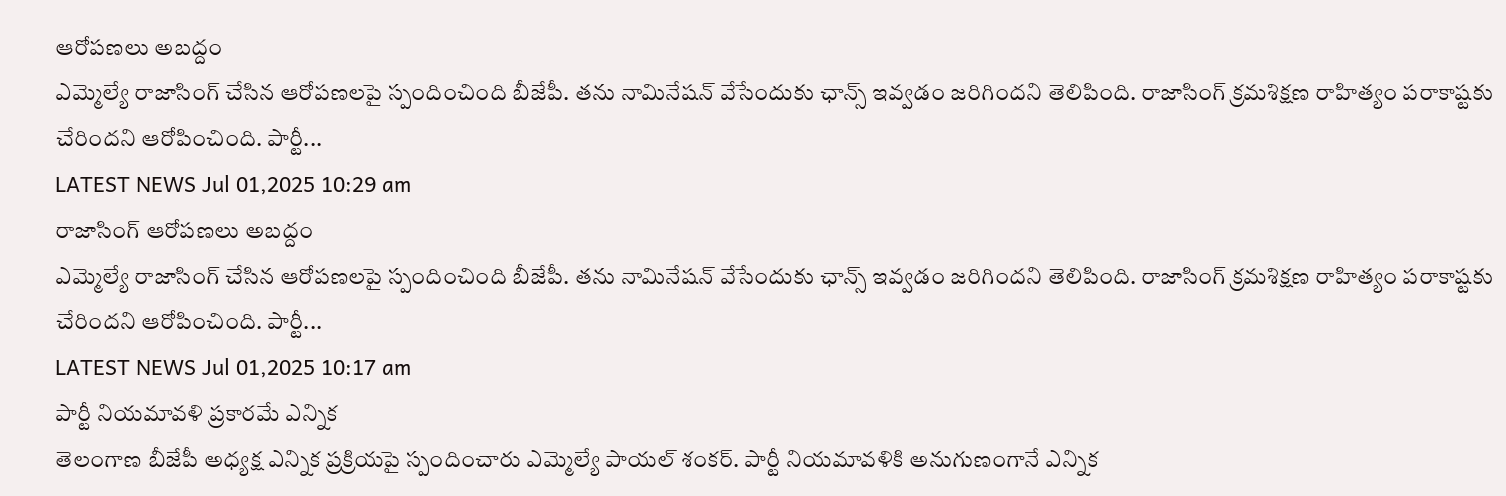ఆరోపణలు అబద్దం
ఎమ్మెల్యే రాజాసింగ్ చేసిన ఆరోపణలపై స్పందించింది బీజేపీ. తను నామినేషన్ వేసేందుకు ఛాన్స్ ఇవ్వడం జరిగిందని తెలిపింది. రాజాసింగ్ క్రమశిక్షణ రాహిత్యం పరాకాష్టకు చేరిందని ఆరోపించింది. పార్టీ...
LATEST NEWS Jul 01,2025 10:29 am
రాజాసింగ్ ఆరోపణలు అబద్దం
ఎమ్మెల్యే రాజాసింగ్ చేసిన ఆరోపణలపై స్పందించింది బీజేపీ. తను నామినేషన్ వేసేందుకు ఛాన్స్ ఇవ్వడం జరిగిందని తెలిపింది. రాజాసింగ్ క్రమశిక్షణ రాహిత్యం పరాకాష్టకు చేరిందని ఆరోపించింది. పార్టీ...
LATEST NEWS Jul 01,2025 10:17 am
పార్టీ నియమావళి ప్రకారమే ఎన్నిక
తెలంగాణ బీజేపీ అధ్యక్ష ఎన్నిక ప్రక్రియపై స్పందించారు ఎమ్మెల్యే పాయల్ శంకర్. పార్టీ నియమావళికి అనుగుణంగానే ఎన్నిక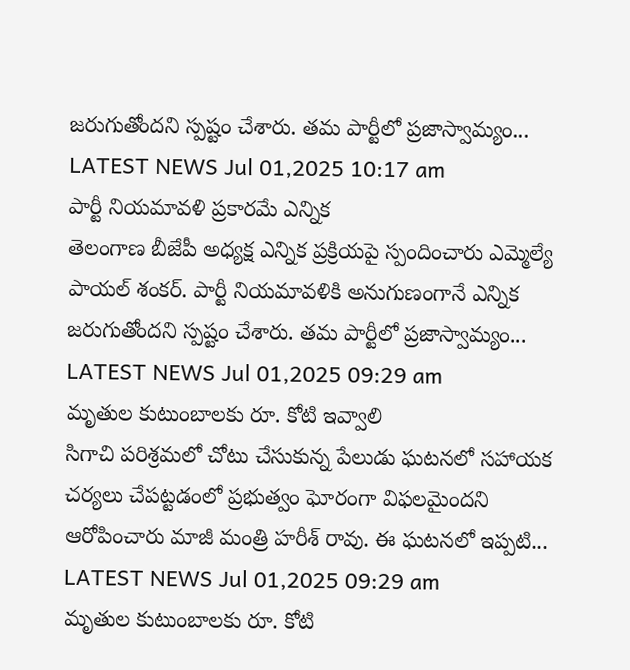జరుగుతోందని స్పష్టం చేశారు. తమ పార్టీలో ప్రజాస్వామ్యం...
LATEST NEWS Jul 01,2025 10:17 am
పార్టీ నియమావళి ప్రకారమే ఎన్నిక
తెలంగాణ బీజేపీ అధ్యక్ష ఎన్నిక ప్రక్రియపై స్పందించారు ఎమ్మెల్యే పాయల్ శంకర్. పార్టీ నియమావళికి అనుగుణంగానే ఎన్నిక జరుగుతోందని స్పష్టం చేశారు. తమ పార్టీలో ప్రజాస్వామ్యం...
LATEST NEWS Jul 01,2025 09:29 am
మృతుల కుటుంబాలకు రూ. కోటి ఇవ్వాలి
సిగాచి పరిశ్రమలో చోటు చేసుకున్న పేలుడు ఘటనలో సహాయక చర్యలు చేపట్టడంలో ప్రభుత్వం ఘోరంగా విఫలమైందని ఆరోపించారు మాజీ మంత్రి హరీశ్ రావు. ఈ ఘటనలో ఇప్పటి...
LATEST NEWS Jul 01,2025 09:29 am
మృతుల కుటుంబాలకు రూ. కోటి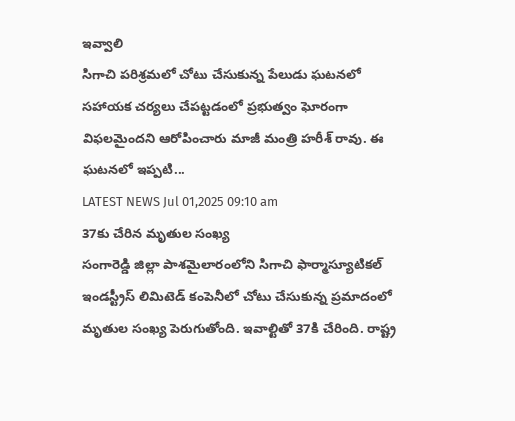ఇవ్వాలి
సిగాచి పరిశ్రమలో చోటు చేసుకున్న పేలుడు ఘటనలో సహాయక చర్యలు చేపట్టడంలో ప్రభుత్వం ఘోరంగా విఫలమైందని ఆరోపించారు మాజీ మంత్రి హరీశ్ రావు. ఈ ఘటనలో ఇప్పటి...
LATEST NEWS Jul 01,2025 09:10 am
37కు చేరిన మృతుల సంఖ్య
సంగారెడ్డి జిల్లా పాశమైలారంలోని సిగాచి ఫార్మాస్యూటికల్ ఇండస్ట్రీస్ లిమిటెడ్ కంపెనీలో చోటు చేసుకున్న ప్రమాదంలో మృతుల సంఖ్య పెరుగుతోంది. ఇవాల్టితో 37కి చేరింది. రాష్ట్ర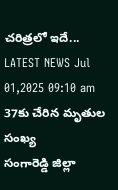చరిత్రలో ఇదే...
LATEST NEWS Jul 01,2025 09:10 am
37కు చేరిన మృతుల సంఖ్య
సంగారెడ్డి జిల్లా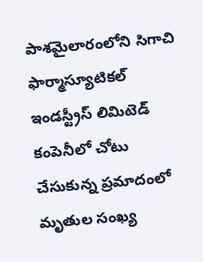పాశమైలారంలోని సిగాచి ఫార్మాస్యూటికల్ ఇండస్ట్రీస్ లిమిటెడ్ కంపెనీలో చోటు చేసుకున్న ప్రమాదంలో మృతుల సంఖ్య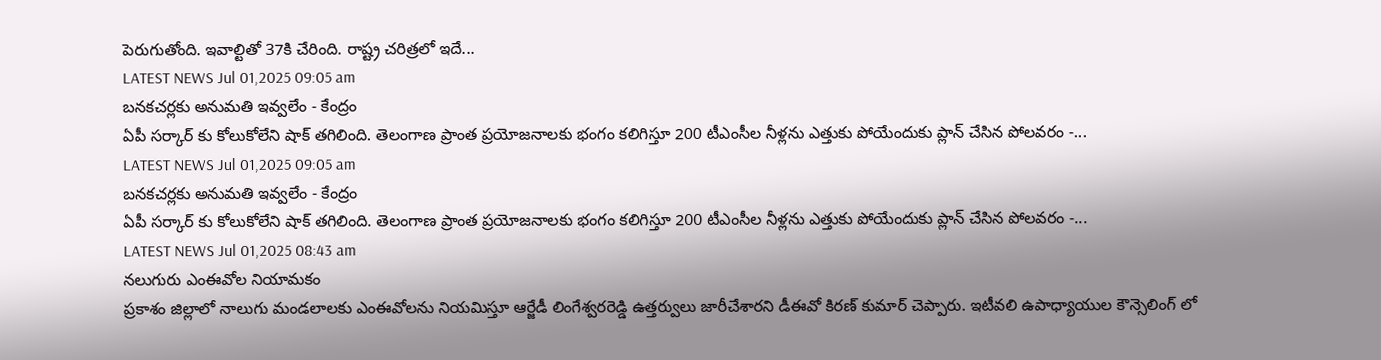పెరుగుతోంది. ఇవాల్టితో 37కి చేరింది. రాష్ట్ర చరిత్రలో ఇదే...
LATEST NEWS Jul 01,2025 09:05 am
బనకచర్లకు అనుమతి ఇవ్వలేం - కేంద్రం
ఏపీ సర్కార్ కు కోలుకోలేని షాక్ తగిలింది. తెలంగాణ ప్రాంత ప్రయోజనాలకు భంగం కలిగిస్తూ 200 టీఎంసీల నీళ్లను ఎత్తుకు పోయేందుకు ప్లాన్ చేసిన పోలవరం -...
LATEST NEWS Jul 01,2025 09:05 am
బనకచర్లకు అనుమతి ఇవ్వలేం - కేంద్రం
ఏపీ సర్కార్ కు కోలుకోలేని షాక్ తగిలింది. తెలంగాణ ప్రాంత ప్రయోజనాలకు భంగం కలిగిస్తూ 200 టీఎంసీల నీళ్లను ఎత్తుకు పోయేందుకు ప్లాన్ చేసిన పోలవరం -...
LATEST NEWS Jul 01,2025 08:43 am
నలుగురు ఎంఈవోల నియామకం
ప్రకాశం జిల్లాలో నాలుగు మండలాలకు ఎంఈవోలను నియమిస్తూ ఆర్జేడీ లింగేశ్వరరెడ్డి ఉత్తర్వులు జారీచేశారని డీఈవో కిరణ్ కుమార్ చెప్పారు. ఇటీవలి ఉపాధ్యాయుల కౌన్సెలింగ్ లో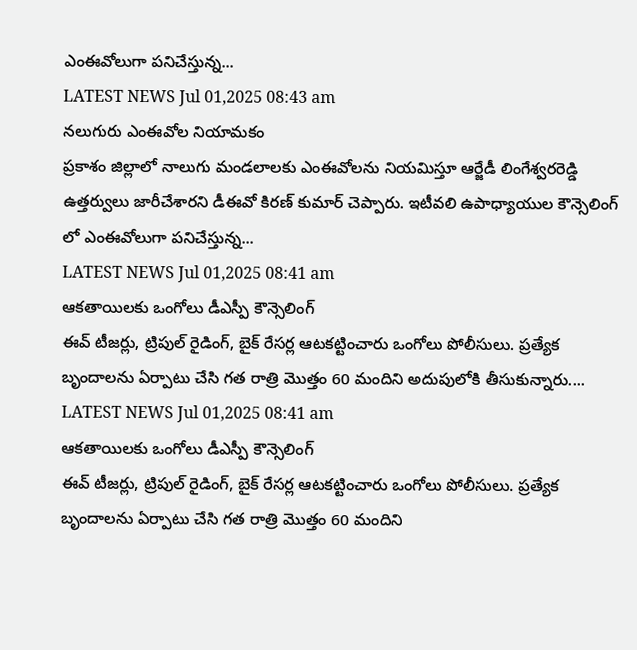ఎంఈవోలుగా పనిచేస్తున్న...
LATEST NEWS Jul 01,2025 08:43 am
నలుగురు ఎంఈవోల నియామకం
ప్రకాశం జిల్లాలో నాలుగు మండలాలకు ఎంఈవోలను నియమిస్తూ ఆర్జేడీ లింగేశ్వరరెడ్డి ఉత్తర్వులు జారీచేశారని డీఈవో కిరణ్ కుమార్ చెప్పారు. ఇటీవలి ఉపాధ్యాయుల కౌన్సెలింగ్ లో ఎంఈవోలుగా పనిచేస్తున్న...
LATEST NEWS Jul 01,2025 08:41 am
ఆకతాయిలకు ఒంగోలు డీఎస్పీ కౌన్సెలింగ్
ఈవ్ టీజర్లు, ట్రిపుల్ రైడింగ్, బైక్ రేసర్ల ఆటకట్టించారు ఒంగోలు పోలీసులు. ప్రత్యేక బృందాలను ఏర్పాటు చేసి గత రాత్రి మొత్తం 60 మందిని అదుపులోకి తీసుకున్నారు....
LATEST NEWS Jul 01,2025 08:41 am
ఆకతాయిలకు ఒంగోలు డీఎస్పీ కౌన్సెలింగ్
ఈవ్ టీజర్లు, ట్రిపుల్ రైడింగ్, బైక్ రేసర్ల ఆటకట్టించారు ఒంగోలు పోలీసులు. ప్రత్యేక బృందాలను ఏర్పాటు చేసి గత రాత్రి మొత్తం 60 మందిని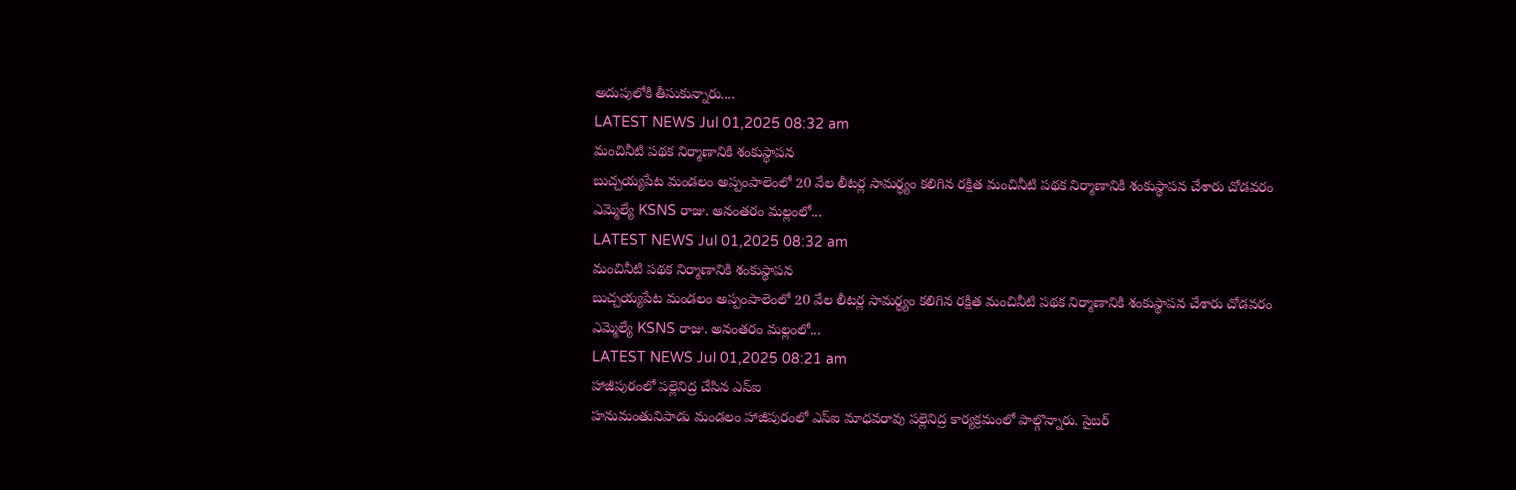అదుపులోకి తీసుకున్నారు....
LATEST NEWS Jul 01,2025 08:32 am
మంచినీటి పథక నిర్మాణానికి శంకుస్థాపన
బుచ్చయ్యపేట మండలం అప్పంపాలెంలో 20 వేల లీటర్ల సామర్ధ్యం కలిగిన రక్షిత మంచినీటి పథక నిర్మాణానికి శంకుస్థాపన చేశారు చోడవరం ఎమ్మెల్యే KSNS రాజు. అనంతరం మల్లంలో...
LATEST NEWS Jul 01,2025 08:32 am
మంచినీటి పథక నిర్మాణానికి శంకుస్థాపన
బుచ్చయ్యపేట మండలం అప్పంపాలెంలో 20 వేల లీటర్ల సామర్ధ్యం కలిగిన రక్షిత మంచినీటి పథక నిర్మాణానికి శంకుస్థాపన చేశారు చోడవరం ఎమ్మెల్యే KSNS రాజు. అనంతరం మల్లంలో...
LATEST NEWS Jul 01,2025 08:21 am
హాజీపురంలో పల్లెనిద్ర చేసిన ఎస్ఐ
హనుమంతునిపాడు మండలం హాజీపురంలో ఎస్ఐ మాధవరావు పల్లెనిద్ర కార్యక్రమంలో పాల్గొన్నారు. సైబర్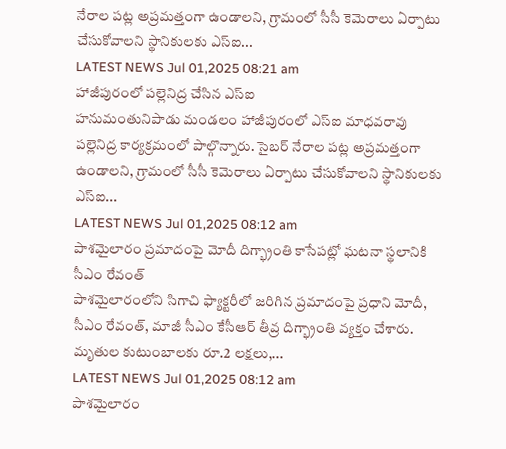నేరాల పట్ల అప్రమత్తంగా ఉండాలని, గ్రామంలో సీసీ కెమెరాలు ఏర్పాటు చేసుకోవాలని స్థానికులకు ఎస్ఐ...
LATEST NEWS Jul 01,2025 08:21 am
హాజీపురంలో పల్లెనిద్ర చేసిన ఎస్ఐ
హనుమంతునిపాడు మండలం హాజీపురంలో ఎస్ఐ మాధవరావు పల్లెనిద్ర కార్యక్రమంలో పాల్గొన్నారు. సైబర్ నేరాల పట్ల అప్రమత్తంగా ఉండాలని, గ్రామంలో సీసీ కెమెరాలు ఏర్పాటు చేసుకోవాలని స్థానికులకు ఎస్ఐ...
LATEST NEWS Jul 01,2025 08:12 am
పాశమైలారం ప్రమాదంపై మోదీ దిగ్భ్రాంతి కాసేపట్లో ఘటనా స్థలానికి సీఎం రేవంత్
పాశమైలారంలోని సిగాచి ఫ్యాక్టరీలో జరిగిన ప్రమాదంపై ప్రధాని మోదీ, సీఎం రేవంత్, మాజీ సీఎం కేసీఆర్ తీవ్ర దిగ్భ్రాంతి వ్యక్తం చేశారు. మృతుల కుటుంబాలకు రూ.2 లక్షలు,...
LATEST NEWS Jul 01,2025 08:12 am
పాశమైలారం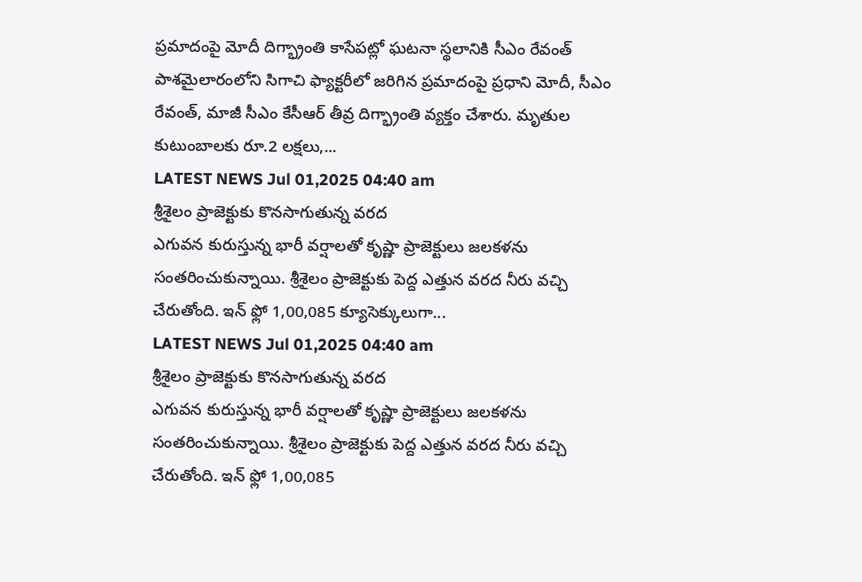ప్రమాదంపై మోదీ దిగ్భ్రాంతి కాసేపట్లో ఘటనా స్థలానికి సీఎం రేవంత్
పాశమైలారంలోని సిగాచి ఫ్యాక్టరీలో జరిగిన ప్రమాదంపై ప్రధాని మోదీ, సీఎం రేవంత్, మాజీ సీఎం కేసీఆర్ తీవ్ర దిగ్భ్రాంతి వ్యక్తం చేశారు. మృతుల కుటుంబాలకు రూ.2 లక్షలు,...
LATEST NEWS Jul 01,2025 04:40 am
శ్రీశైలం ప్రాజెక్టుకు కొనసాగుతున్న వరద
ఎగువన కురుస్తున్న భారీ వర్షాలతో కృష్ణా ప్రాజెక్టులు జలకళను సంతరించుకున్నాయి. శ్రీశైలం ప్రాజెక్టుకు పెద్ద ఎత్తున వరద నీరు వచ్చి చేరుతోంది. ఇన్ ఫ్లో 1,00,085 క్యూసెక్కులుగా...
LATEST NEWS Jul 01,2025 04:40 am
శ్రీశైలం ప్రాజెక్టుకు కొనసాగుతున్న వరద
ఎగువన కురుస్తున్న భారీ వర్షాలతో కృష్ణా ప్రాజెక్టులు జలకళను సంతరించుకున్నాయి. శ్రీశైలం ప్రాజెక్టుకు పెద్ద ఎత్తున వరద నీరు వచ్చి చేరుతోంది. ఇన్ ఫ్లో 1,00,085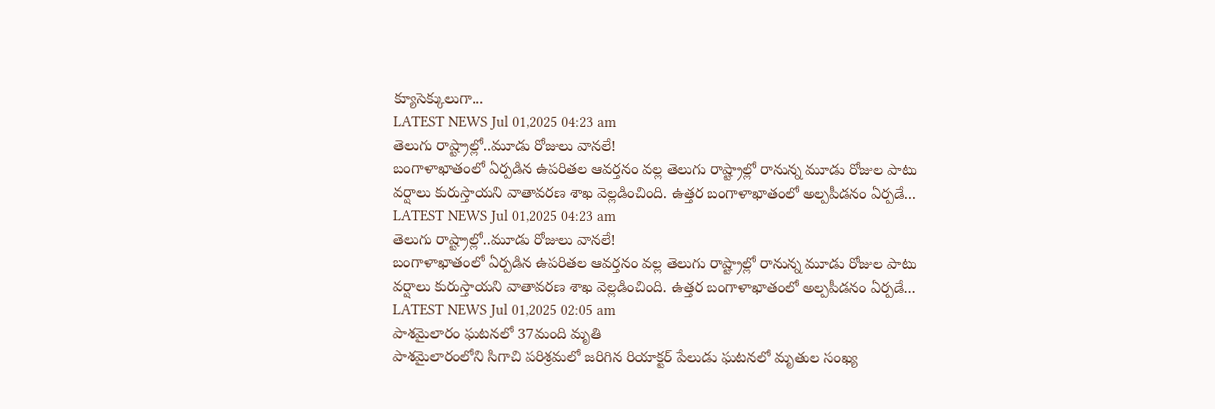క్యూసెక్కులుగా...
LATEST NEWS Jul 01,2025 04:23 am
తెలుగు రాష్ట్రాల్లో..మూడు రోజులు వానలే!
బంగాళాఖాతంలో ఏర్పడిన ఉపరితల ఆవర్తనం వల్ల తెలుగు రాష్ట్రాల్లో రానున్న మూడు రోజుల పాటు వర్షాలు కురుస్తాయని వాతావరణ శాఖ వెల్లడించింది. ఉత్తర బంగాళాఖాతంలో అల్పపీడనం ఏర్పడే...
LATEST NEWS Jul 01,2025 04:23 am
తెలుగు రాష్ట్రాల్లో..మూడు రోజులు వానలే!
బంగాళాఖాతంలో ఏర్పడిన ఉపరితల ఆవర్తనం వల్ల తెలుగు రాష్ట్రాల్లో రానున్న మూడు రోజుల పాటు వర్షాలు కురుస్తాయని వాతావరణ శాఖ వెల్లడించింది. ఉత్తర బంగాళాఖాతంలో అల్పపీడనం ఏర్పడే...
LATEST NEWS Jul 01,2025 02:05 am
పాశమైలారం ఘటనలో 37మంది మృతి
పాశమైలారంలోని సిగాచి పరిశ్రమలో జరిగిన రియాక్టర్ పేలుడు ఘటనలో మృతుల సంఖ్య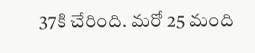37కి చేరింది. మరో 25 మంది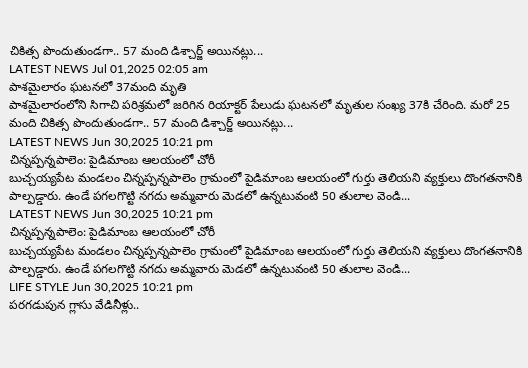చికిత్స పొందుతుండగా.. 57 మంది డిశ్చార్జ్ అయినట్లు...
LATEST NEWS Jul 01,2025 02:05 am
పాశమైలారం ఘటనలో 37మంది మృతి
పాశమైలారంలోని సిగాచి పరిశ్రమలో జరిగిన రియాక్టర్ పేలుడు ఘటనలో మృతుల సంఖ్య 37కి చేరింది. మరో 25 మంది చికిత్స పొందుతుండగా.. 57 మంది డిశ్చార్జ్ అయినట్లు...
LATEST NEWS Jun 30,2025 10:21 pm
చిన్నప్పన్నపాలెం: పైడిమాంబ ఆలయంలో చోరీ
బుచ్చయ్యపేట మండలం చిన్నప్పన్నపాలెం గ్రామంలో పైడిమాంబ ఆలయంలో గుర్తు తెలియని వ్యక్తులు దొంగతనానికి పాల్పడ్డారు. ఉండే పగలగొట్టి నగదు అమ్మవారు మెడలో ఉన్నటువంటి 50 తులాల వెండి...
LATEST NEWS Jun 30,2025 10:21 pm
చిన్నప్పన్నపాలెం: పైడిమాంబ ఆలయంలో చోరీ
బుచ్చయ్యపేట మండలం చిన్నప్పన్నపాలెం గ్రామంలో పైడిమాంబ ఆలయంలో గుర్తు తెలియని వ్యక్తులు దొంగతనానికి పాల్పడ్డారు. ఉండే పగలగొట్టి నగదు అమ్మవారు మెడలో ఉన్నటువంటి 50 తులాల వెండి...
LIFE STYLE Jun 30,2025 10:21 pm
పరగడుపున గ్లాసు వేడినీళ్లు..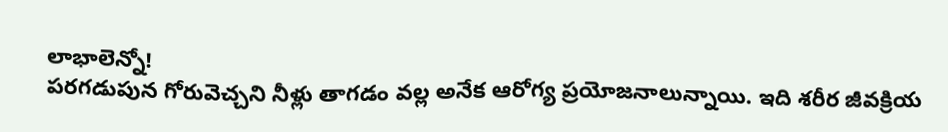లాభాలెన్నో!
పరగడుపున గోరువెచ్చని నీళ్లు తాగడం వల్ల అనేక ఆరోగ్య ప్రయోజనాలున్నాయి. ఇది శరీర జీవక్రియ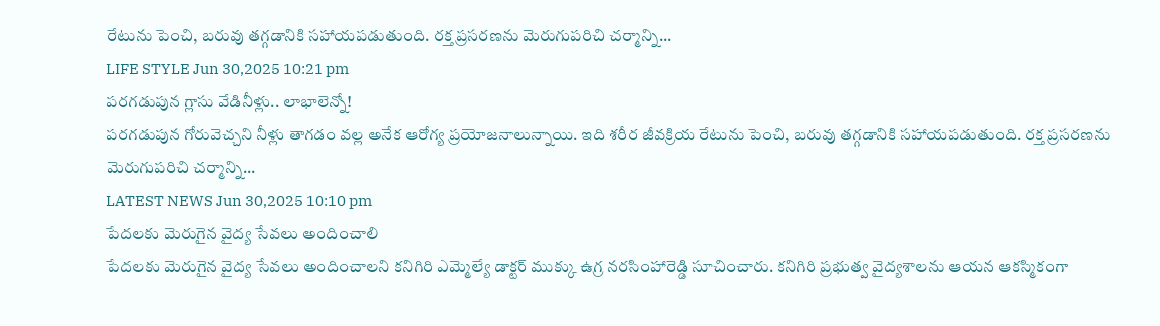రేటును పెంచి, బరువు తగ్గడానికి సహాయపడుతుంది. రక్త ప్రసరణను మెరుగుపరిచి చర్మాన్ని...
LIFE STYLE Jun 30,2025 10:21 pm
పరగడుపున గ్లాసు వేడినీళ్లు.. లాభాలెన్నో!
పరగడుపున గోరువెచ్చని నీళ్లు తాగడం వల్ల అనేక ఆరోగ్య ప్రయోజనాలున్నాయి. ఇది శరీర జీవక్రియ రేటును పెంచి, బరువు తగ్గడానికి సహాయపడుతుంది. రక్త ప్రసరణను మెరుగుపరిచి చర్మాన్ని...
LATEST NEWS Jun 30,2025 10:10 pm
పేదలకు మెరుగైన వైద్య సేవలు అందించాలి
పేదలకు మెరుగైన వైద్య సేవలు అందించాలని కనిగిరి ఎమ్మెల్యే డాక్టర్ ముక్కు ఉగ్ర నరసింహారెడ్డి సూచించారు. కనిగిరి ప్రభుత్వ వైద్యశాలను ఆయన ఆకస్మికంగా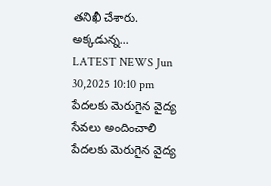తనిఖీ చేశారు. అక్కడున్న...
LATEST NEWS Jun 30,2025 10:10 pm
పేదలకు మెరుగైన వైద్య సేవలు అందించాలి
పేదలకు మెరుగైన వైద్య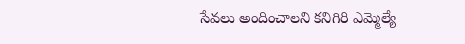సేవలు అందించాలని కనిగిరి ఎమ్మెల్యే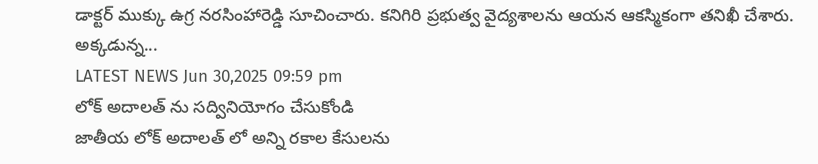డాక్టర్ ముక్కు ఉగ్ర నరసింహారెడ్డి సూచించారు. కనిగిరి ప్రభుత్వ వైద్యశాలను ఆయన ఆకస్మికంగా తనిఖీ చేశారు. అక్కడున్న...
LATEST NEWS Jun 30,2025 09:59 pm
లోక్ అదాలత్ ను సద్వినియోగం చేసుకోండి
జాతీయ లోక్ అదాలత్ లో అన్ని రకాల కేసులను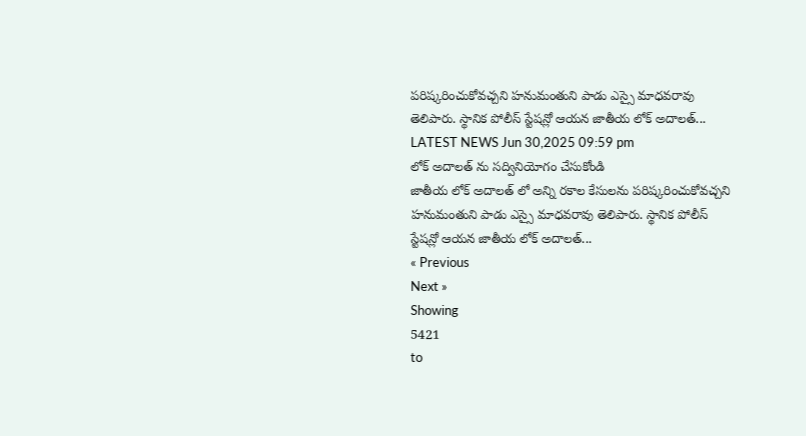పరిష్కరించుకోవచ్చని హనుమంతుని పాడు ఎస్సై మాధవరావు తెలిపారు. స్థానిక పోలీస్ స్టేషన్లో ఆయన జాతీయ లోక్ అదాలత్...
LATEST NEWS Jun 30,2025 09:59 pm
లోక్ అదాలత్ ను సద్వినియోగం చేసుకోండి
జాతీయ లోక్ అదాలత్ లో అన్ని రకాల కేసులను పరిష్కరించుకోవచ్చని హనుమంతుని పాడు ఎస్సై మాధవరావు తెలిపారు. స్థానిక పోలీస్ స్టేషన్లో ఆయన జాతీయ లోక్ అదాలత్...
« Previous
Next »
Showing
5421
to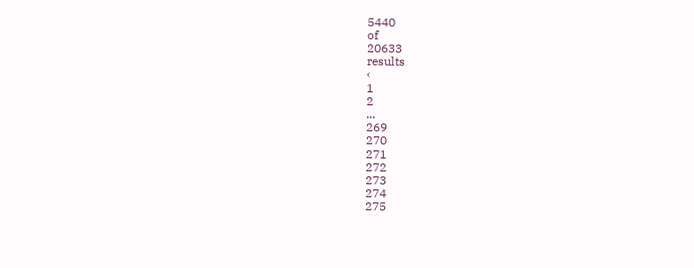5440
of
20633
results
‹
1
2
...
269
270
271
272
273
274
275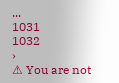...
1031
1032
›
⚠ You are not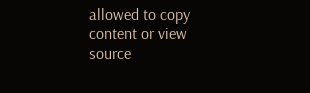allowed to copy content or view source